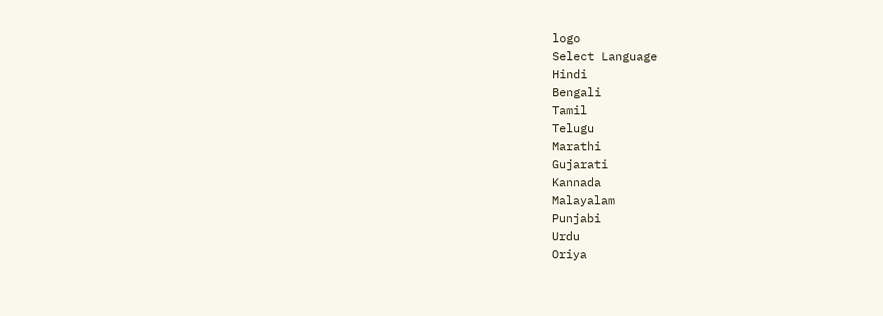logo
Select Language
Hindi
Bengali
Tamil
Telugu
Marathi
Gujarati
Kannada
Malayalam
Punjabi
Urdu
Oriya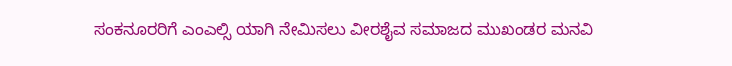ಸಂಕನೂರರಿಗೆ ಎಂಎಲ್ಸಿ ಯಾಗಿ ನೇಮಿಸಲು ವೀರಶೈವ ಸಮಾಜದ ಮುಖಂಡರ ಮನವಿ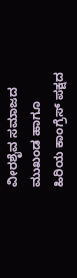ವೀರಶೈವ ಸಮಾಜದ ಮುಖಂಡ ಹಾಗೂ ಹಿರಿಯ ಕಾಂಗ್ರೆಸ್ ಪಕ್ಷದ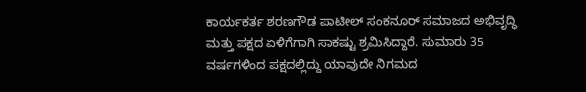ಕಾರ್ಯಕರ್ತ ಶರಣಗೌಡ ಪಾಟೀಲ್ ಸಂಕನೂರ್ ಸಮಾಜದ ಅಭಿವೃದ್ಧಿ ಮತ್ತು ಪಕ್ಷದ ಏಳಿಗೆಗಾಗಿ ಸಾಕಷ್ಟು ಶ್ರಮಿಸಿದ್ದಾರೆ. ಸುಮಾರು 35 ವರ್ಷಗಳಿಂದ ಪಕ್ಷದಲ್ಲಿದ್ದು ಯಾವುದೇ ನಿಗಮದ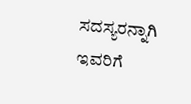ಸದಸ್ಯರನ್ನಾಗಿ ಇವರಿಗೆ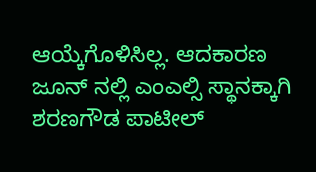ಆಯ್ಕೆಗೊಳಿಸಿಲ್ಲ. ಆದಕಾರಣ ಜೂನ್ ನಲ್ಲಿ ಎಂಎಲ್ಸಿ ಸ್ಥಾನಕ್ಕಾಗಿ ಶರಣಗೌಡ ಪಾಟೀಲ್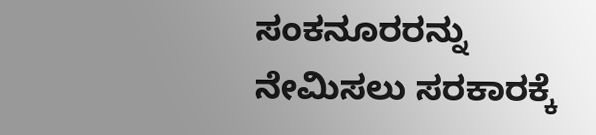ಸಂಕನೂರರನ್ನು ನೇಮಿಸಲು ಸರಕಾರಕ್ಕೆ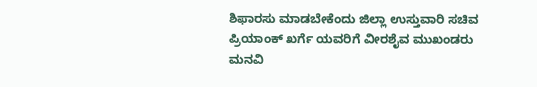ಶಿಫಾರಸು ಮಾಡಬೇಕೆಂದು ಜಿಲ್ಲಾ ಉಸ್ತುವಾರಿ ಸಚಿವ ಪ್ರಿಯಾಂಕ್ ಖರ್ಗೆ ಯವರಿಗೆ ವೀರಶೈವ ಮುಖಂಡರು ಮನವಿ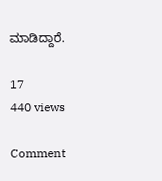ಮಾಡಿದ್ದಾರೆ.

17
440 views

Comment